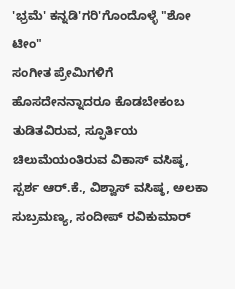'ಭ್ರಮೆ' ಕನ್ನಡಿ'ಗರಿ'ಗೊಂದೊಳ್ಳೆ "ಶೋ ಟೀಂ"
ಸಂಗೀತ ಪ್ರೇಮಿಗಳಿಗೆ ಹೊಸದೇನನ್ನಾದರೂ ಕೊಡಬೇಕಂಬ ತುಡಿತವಿರುವ, ಸ್ಫೂರ್ತಿಯ ಚಿಲುಮೆಯಂತಿರುವ ವಿಕಾಸ್ ವಸಿಷ್ಠ, ಸ್ಪರ್ಶ ಆರ್.ಕೆ., ವಿಶ್ವಾಸ್ ವಸಿಷ್ಠ, ಅಲಕಾ ಸುಬ್ರಮಣ್ಯ, ಸಂದೀಪ್ ರವಿಕುಮಾರ್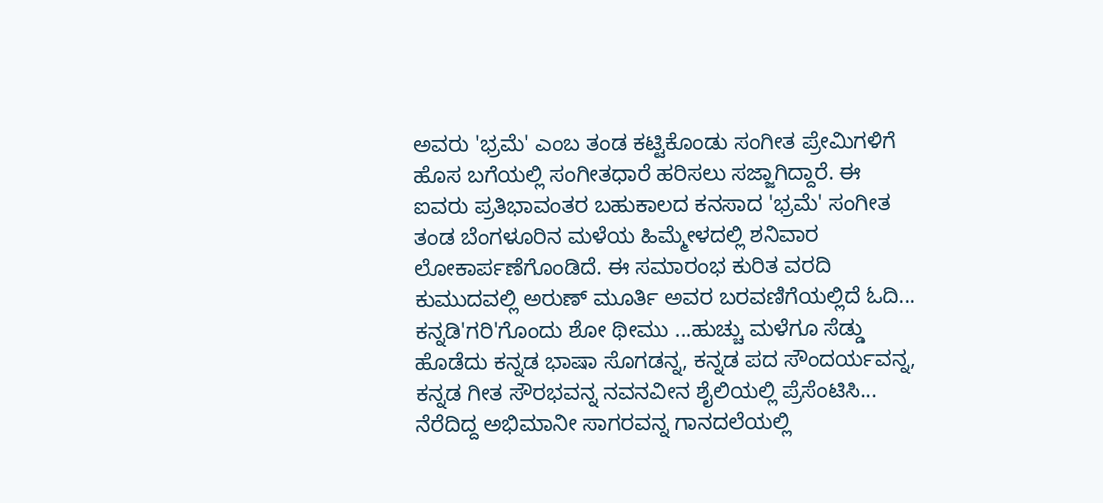ಅವರು 'ಭ್ರಮೆ' ಎಂಬ ತಂಡ ಕಟ್ಟಿಕೊಂಡು ಸಂಗೀತ ಪ್ರೇಮಿಗಳಿಗೆ ಹೊಸ ಬಗೆಯಲ್ಲಿ ಸಂಗೀತಧಾರೆ ಹರಿಸಲು ಸಜ್ಜಾಗಿದ್ದಾರೆ. ಈ ಐವರು ಪ್ರತಿಭಾವಂತರ ಬಹುಕಾಲದ ಕನಸಾದ 'ಭ್ರಮೆ' ಸಂಗೀತ ತಂಡ ಬೆಂಗಳೂರಿನ ಮಳೆಯ ಹಿಮ್ಮೇಳದಲ್ಲಿ ಶನಿವಾರ ಲೋಕಾರ್ಪಣೆಗೊಂಡಿದೆ. ಈ ಸಮಾರಂಭ ಕುರಿತ ವರದಿ ಕುಮುದವಲ್ಲಿ ಅರುಣ್ ಮೂರ್ತಿ ಅವರ ಬರವಣಿಗೆಯಲ್ಲಿದೆ ಓದಿ...
ಕನ್ನಡಿ'ಗರಿ'ಗೊಂದು ಶೋ ಥೀಮು ...ಹುಚ್ಚು ಮಳೆಗೂ ಸೆಡ್ಡು ಹೊಡೆದು ಕನ್ನಡ ಭಾಷಾ ಸೊಗಡನ್ನ, ಕನ್ನಡ ಪದ ಸೌಂದರ್ಯವನ್ನ, ಕನ್ನಡ ಗೀತ ಸೌರಭವನ್ನ ನವನವೀನ ಶೈಲಿಯಲ್ಲಿ ಪ್ರೆಸೆಂಟಿಸಿ... ನೆರೆದಿದ್ದ ಅಭಿಮಾನೀ ಸಾಗರವನ್ನ ಗಾನದಲೆಯಲ್ಲಿ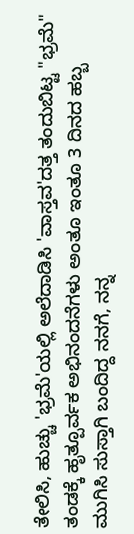ತೇಲಿಸಿ, ಹುಚ್ಚು 'ಭ್ರಮೆ'ಯಲ್ಲಿ ಅಲೆದಾಡಿಸಿ 'ವಾಸ್ತವ'ದತ್ತ ತಂದುಬಿಟ್ಟ "ಭ್ರಮೆ" ತಂಡಕ್ಕೆ ಹೃತ್ಪೂರ್ವಕ ಅಭಿನಂದನೆಗಳು ಅಂತೂ ಇಂತೂ 3 ದಿನದ ಹಬ್ಬ ಮುಗಿಸಿ ಸುಸ್ತಾಗಿ ಬಂದಿದ್ದ ನನಗೆ, ನನ್ನ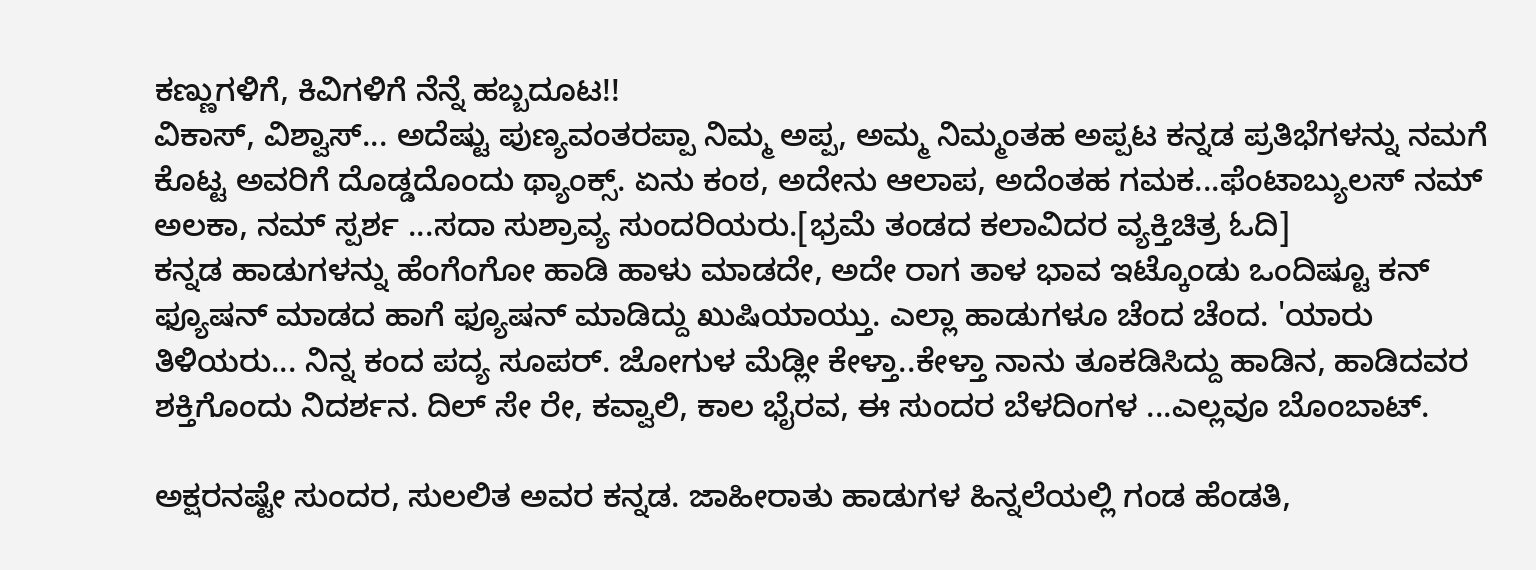ಕಣ್ಣುಗಳಿಗೆ, ಕಿವಿಗಳಿಗೆ ನೆನ್ನೆ ಹಬ್ಬದೂಟ!!
ವಿಕಾಸ್, ವಿಶ್ವಾಸ್... ಅದೆಷ್ಟು ಪುಣ್ಯವಂತರಪ್ಪಾ ನಿಮ್ಮ ಅಪ್ಪ, ಅಮ್ಮ ನಿಮ್ಮಂತಹ ಅಪ್ಪಟ ಕನ್ನಡ ಪ್ರತಿಭೆಗಳನ್ನು ನಮಗೆ ಕೊಟ್ಟ ಅವರಿಗೆ ದೊಡ್ಡದೊಂದು ಥ್ಯಾಂಕ್ಸ್. ಏನು ಕಂಠ, ಅದೇನು ಆಲಾಪ, ಅದೆಂತಹ ಗಮಕ...ಫೆಂಟಾಬ್ಯುಲಸ್ ನಮ್ ಅಲಕಾ, ನಮ್ ಸ್ಪರ್ಶ ...ಸದಾ ಸುಶ್ರಾವ್ಯ ಸುಂದರಿಯರು.[ಭ್ರಮೆ ತಂಡದ ಕಲಾವಿದರ ವ್ಯಕ್ತಿಚಿತ್ರ ಓದಿ]
ಕನ್ನಡ ಹಾಡುಗಳನ್ನು ಹೆಂಗೆಂಗೋ ಹಾಡಿ ಹಾಳು ಮಾಡದೇ, ಅದೇ ರಾಗ ತಾಳ ಭಾವ ಇಟ್ಕೊಂಡು ಒಂದಿಷ್ಟೂ ಕನ್ ಫ್ಯೂಷನ್ ಮಾಡದ ಹಾಗೆ ಫ್ಯೂಷನ್ ಮಾಡಿದ್ದು ಖುಷಿಯಾಯ್ತು. ಎಲ್ಲಾ ಹಾಡುಗಳೂ ಚೆಂದ ಚೆಂದ. 'ಯಾರು ತಿಳಿಯರು... ನಿನ್ನ ಕಂದ ಪದ್ಯ ಸೂಪರ್. ಜೋಗುಳ ಮೆಡ್ಲೀ ಕೇಳ್ತಾ..ಕೇಳ್ತಾ ನಾನು ತೂಕಡಿಸಿದ್ದು ಹಾಡಿನ, ಹಾಡಿದವರ ಶಕ್ತಿಗೊಂದು ನಿದರ್ಶನ. ದಿಲ್ ಸೇ ರೇ, ಕವ್ವಾಲಿ, ಕಾಲ ಭೈರವ, ಈ ಸುಂದರ ಬೆಳದಿಂಗಳ ...ಎಲ್ಲವೂ ಬೊಂಬಾಟ್.

ಅಕ್ಷರನಷ್ಟೇ ಸುಂದರ, ಸುಲಲಿತ ಅವರ ಕನ್ನಡ. ಜಾಹೀರಾತು ಹಾಡುಗಳ ಹಿನ್ನಲೆಯಲ್ಲಿ ಗಂಡ ಹೆಂಡತಿ,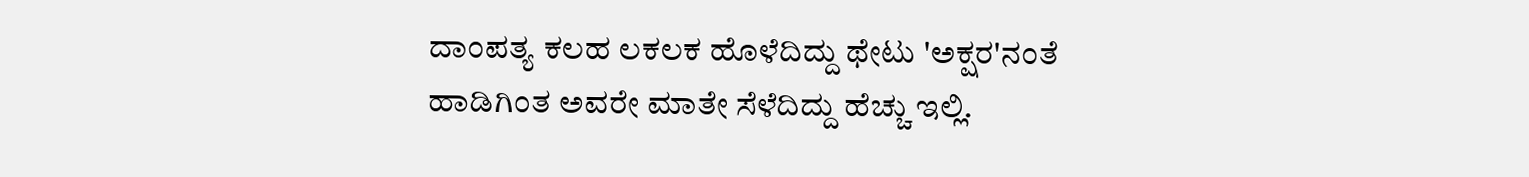ದಾಂಪತ್ಯ ಕಲಹ ಲಕಲಕ ಹೊಳೆದಿದ್ದು ಥೇಟು 'ಅಕ್ಷರ'ನಂತೆ ಹಾಡಿಗಿಂತ ಅವರೇ ಮಾತೇ ಸೆಳೆದಿದ್ದು ಹೆಚ್ಚು ಇಲ್ಲಿ.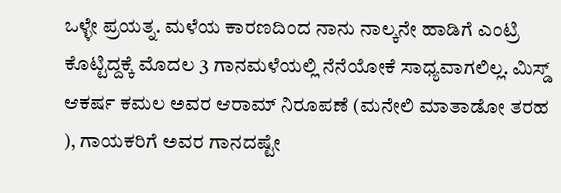ಒಳ್ಳೇ ಪ್ರಯತ್ನ. ಮಳೆಯ ಕಾರಣದಿಂದ ನಾನು ನಾಲ್ಕನೇ ಹಾಡಿಗೆ ಎಂಟ್ರಿ ಕೊಟ್ಟಿದ್ದಕ್ಕೆ ಮೊದಲ 3 ಗಾನಮಳೆಯಲ್ಲಿ ನೆನೆಯೋಕೆ ಸಾಧ್ಯವಾಗಲಿಲ್ಲ. ಮಿಸ್ಡ್ ಆಕರ್ಷ ಕಮಲ ಅವರ ಆರಾಮ್ ನಿರೂಪಣೆ (ಮನೇಲಿ ಮಾತಾಡೋ ತರಹ ), ಗಾಯಕರಿಗೆ ಅವರ ಗಾನದಷ್ಟೇ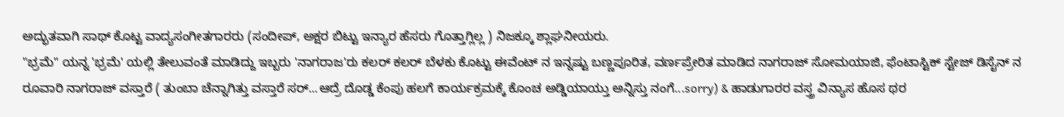ಅದ್ಭುತವಾಗಿ ಸಾಥ್ ಕೊಟ್ಟ ವಾದ್ಯಸಂಗೀತಗಾರರು (ಸಂದೀಪ್, ಅಕ್ಷರ ಬಿಟ್ಟು ಇನ್ಯಾರ ಹೆಸರು ಗೊತ್ತಾಗ್ಲಿಲ್ಲ ) ನಿಜಕ್ಕೂ ಶ್ಲಾಘನೀಯರು.
"ಭ್ರಮೆ" ಯನ್ನ 'ಭ್ರಮೆ' ಯಲ್ಲಿ ತೇಲುವಂತೆ ಮಾಡಿದ್ದು ಇಬ್ಬರು 'ನಾಗರಾಜ'ರು ಕಲರ್ ಕಲರ್ ಬೆಳಕು ಕೊಟ್ಟು ಈವೆಂಟ್ ನ ಇನ್ನಷ್ಟು ಬಣ್ಣಪೂರಿತ, ವರ್ಣಪ್ರೇರಿತ ಮಾಡಿದ ನಾಗರಾಜ್ ಸೋಮಯಾಜಿ, ಫೆಂಟಾಸ್ಟಿಕ್ ಸ್ಟೇಜ್ ಡಿಸೈನ್ ನ ರೂವಾರಿ ನಾಗರಾಜ್ ವಸ್ತಾರೆ ( ತುಂಬಾ ಚೆನ್ನಾಗಿತ್ತು ವಸ್ತಾರೆ ಸರ್...ಆದ್ರೆ ದೊಡ್ಡ ಕೆಂಪು ಹಲಗೆ ಕಾರ್ಯಕ್ರಮಕ್ಕೆ ಕೊಂಚ ಅಡ್ಡಿಯಾಯ್ತು ಅನ್ನಿಸ್ತು ನಂಗೆ...sorry) & ಹಾಡುಗಾರರ ವಸ್ತ್ರ ವಿನ್ಯಾಸ ಹೊಸ ಥರ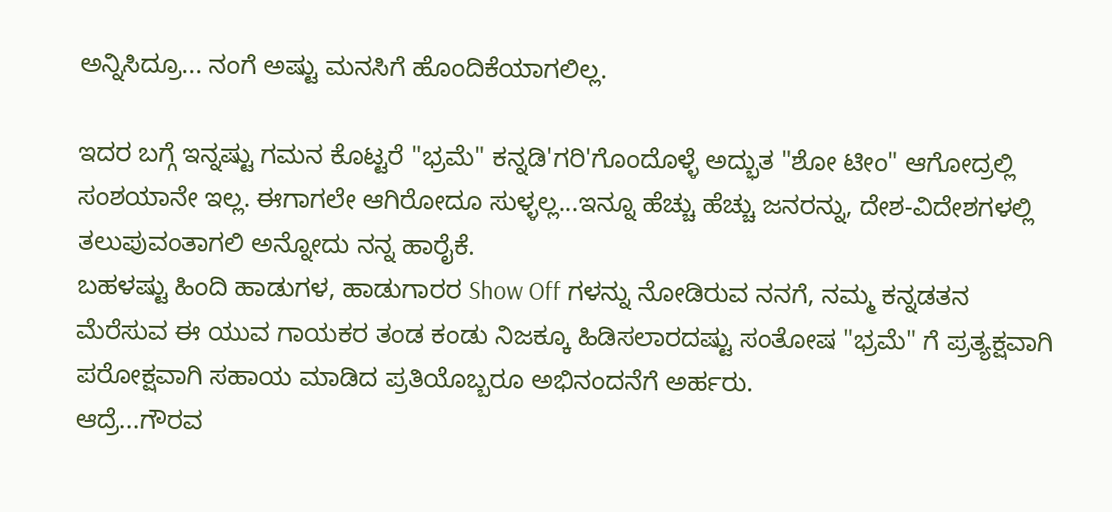ಅನ್ನಿಸಿದ್ರೂ... ನಂಗೆ ಅಷ್ಟು ಮನಸಿಗೆ ಹೊಂದಿಕೆಯಾಗಲಿಲ್ಲ.

ಇದರ ಬಗ್ಗೆ ಇನ್ನಷ್ಟು ಗಮನ ಕೊಟ್ಟರೆ "ಭ್ರಮೆ" ಕನ್ನಡಿ'ಗರಿ'ಗೊಂದೊಳ್ಳೆ ಅದ್ಭುತ "ಶೋ ಟೀಂ" ಆಗೋದ್ರಲ್ಲಿ ಸಂಶಯಾನೇ ಇಲ್ಲ. ಈಗಾಗಲೇ ಆಗಿರೋದೂ ಸುಳ್ಳಲ್ಲ...ಇನ್ನೂ ಹೆಚ್ಚು ಹೆಚ್ಚು ಜನರನ್ನು, ದೇಶ-ವಿದೇಶಗಳಲ್ಲಿ ತಲುಪುವಂತಾಗಲಿ ಅನ್ನೋದು ನನ್ನ ಹಾರೈಕೆ.
ಬಹಳಷ್ಟು ಹಿಂದಿ ಹಾಡುಗಳ, ಹಾಡುಗಾರರ Show Off ಗಳನ್ನು ನೋಡಿರುವ ನನಗೆ, ನಮ್ಮ ಕನ್ನಡತನ ಮೆರೆಸುವ ಈ ಯುವ ಗಾಯಕರ ತಂಡ ಕಂಡು ನಿಜಕ್ಕೂ ಹಿಡಿಸಲಾರದಷ್ಟು ಸಂತೋಷ "ಭ್ರಮೆ" ಗೆ ಪ್ರತ್ಯಕ್ಷವಾಗಿ ಪರೋಕ್ಷವಾಗಿ ಸಹಾಯ ಮಾಡಿದ ಪ್ರತಿಯೊಬ್ಬರೂ ಅಭಿನಂದನೆಗೆ ಅರ್ಹರು.
ಆದ್ರೆ...ಗೌರವ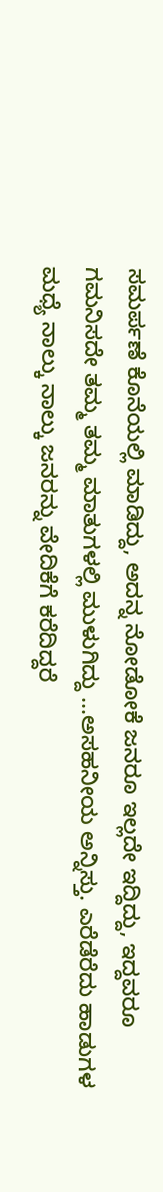ಸಮರ್ಪಣೆ ಕೊನೆಯಲ್ಲಿ ಮಾಡಿದ್ದು, ಅದನ್ನ ನೋಡೋಕೆ ಜನರೂ ಇಲ್ಲದೇ ಇದ್ದಿದ್ದು, ಇದ್ದವರೂ ಗಮನಿಸದೇ ತಮ್ಮ ತಮ್ಮ ಮಾತುಗಳಲ್ಲಿ ಮುಳುಗಿದ್ದು ...ಅಸಹನೀಯ ಅನ್ನಿಸ್ತು. ಎರೆಡೆರೆದು ಹಾಡುಗಳ ಮಧ್ಯೆ ನಾಲ್ಕು ನಾಲ್ಕು ಜನರನ್ನು ವೇದಿಕೆಗೆ ಕರೆದಿದ್ದರೆ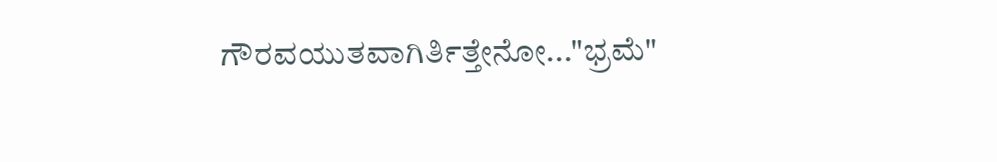ಗೌರವಯುತವಾಗಿರ್ತಿತ್ತೇನೋ..."ಭ್ರಮೆ"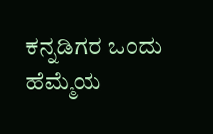ಕನ್ನಡಿಗರ ಒಂದು ಹೆಮ್ಮೆಯ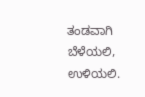ತಂಡವಾಗಿ ಬೆಳೆಯಲಿ, ಉಳಿಯಲಿ.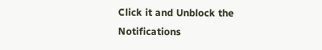Click it and Unblock the Notifications